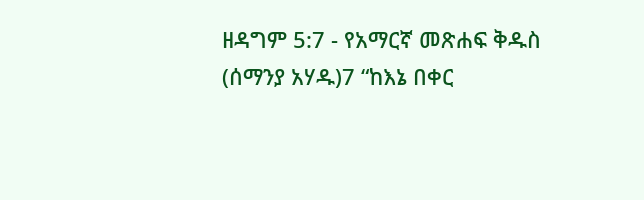ዘዳግም 5:7 - የአማርኛ መጽሐፍ ቅዱስ (ሰማንያ አሃዱ)7 “ከእኔ በቀር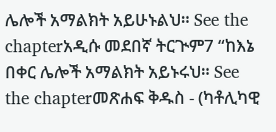ሌሎች አማልክት አይሁኑልህ። See the chapterአዲሱ መደበኛ ትርጒም7 “ከእኔ በቀር ሌሎች አማልክት አይኑሩህ። See the chapterመጽሐፍ ቅዱስ - (ካቶሊካዊ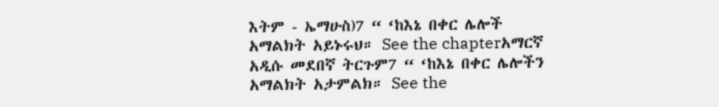እትም - ኤማሁስ)7 “ ‘ከእኔ በቀር ሌሎች አማልክት አይኑሩህ። See the chapterአማርኛ አዲሱ መደበኛ ትርጉም7 “ ‘ከእኔ በቀር ሌሎችን አማልክት አታምልክ። See the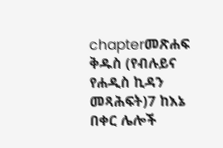chapterመጽሐፍ ቅዱስ (የብሉይና የሐዲስ ኪዳን መጻሕፍት)7 ከእኔ በቀር ሌሎች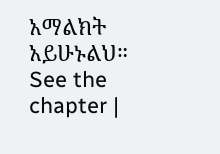አማልክት አይሁኑልህ። See the chapter |